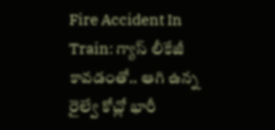Fire Accident In Train: గ్యాస్ లీకేజీ కావడంతో.. ఆగి ఉన్న రైల్వే కోచ్లో భారీ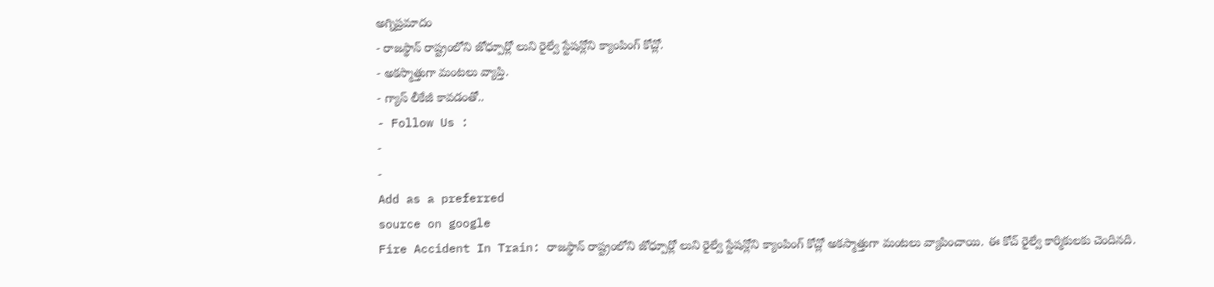అగ్నిప్రమాదం
- రాజస్థాన్ రాష్ట్రంలోని జోధ్పూర్లో లుని రైల్వే స్టేషన్లోని క్యాంపింగ్ కోచ్లో.
- అకస్మాత్తుగా మంటలు వ్యాప్తి.
- గ్యాస్ లీకేజీ కావడంతో..
- Follow Us :
-
-
Add as a preferred
source on google
Fire Accident In Train: రాజస్థాన్ రాష్ట్రంలోని జోధ్పూర్లో లుని రైల్వే స్టేషన్లోని క్యాంపింగ్ కోచ్లో అకస్మాత్తుగా మంటలు వ్యాపించాయి. ఈ కోచ్ రైల్వే కార్మికులకు చెందినది.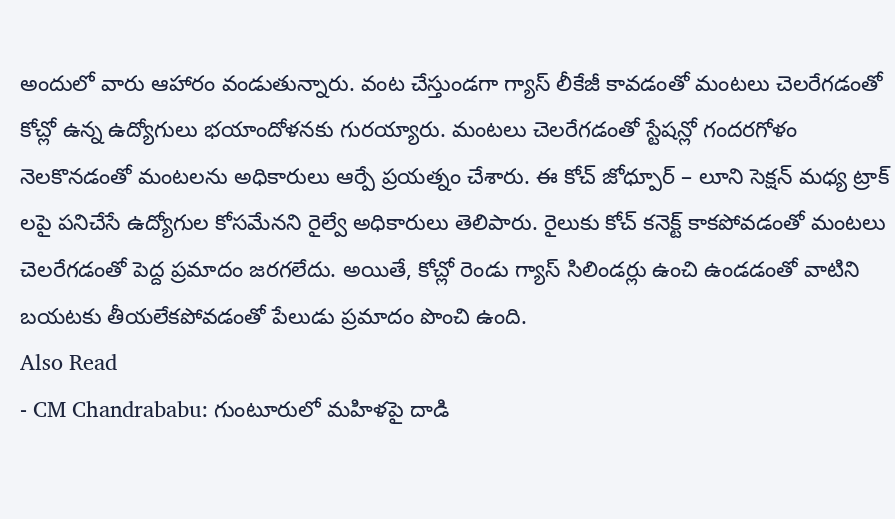అందులో వారు ఆహారం వండుతున్నారు. వంట చేస్తుండగా గ్యాస్ లీకేజీ కావడంతో మంటలు చెలరేగడంతో కోచ్లో ఉన్న ఉద్యోగులు భయాందోళనకు గురయ్యారు. మంటలు చెలరేగడంతో స్టేషన్లో గందరగోళం నెలకొనడంతో మంటలను అధికారులు ఆర్పే ప్రయత్నం చేశారు. ఈ కోచ్ జోధ్పూర్ – లూని సెక్షన్ మధ్య ట్రాక్ లపై పనిచేసే ఉద్యోగుల కోసమేనని రైల్వే అధికారులు తెలిపారు. రైలుకు కోచ్ కనెక్ట్ కాకపోవడంతో మంటలు చెలరేగడంతో పెద్ద ప్రమాదం జరగలేదు. అయితే, కోచ్లో రెండు గ్యాస్ సిలిండర్లు ఉంచి ఉండడంతో వాటిని బయటకు తీయలేకపోవడంతో పేలుడు ప్రమాదం పొంచి ఉంది.
Also Read
- CM Chandrababu: గుంటూరులో మహిళపై దాడి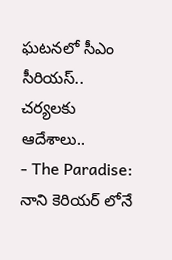ఘటనలో సీఎం సీరియస్.. చర్యలకు ఆదేశాలు..
- The Paradise: నాని కెరియర్ లోనే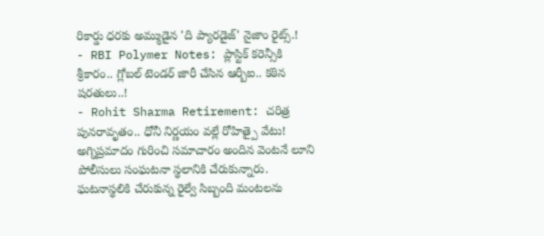రికార్డు ధరకు అమ్ముడైన 'ది ప్యారడైజ్' నైజాం రైట్స్.!
- RBI Polymer Notes: ప్లాస్టిక్ కరెన్సీకి శ్రీకారం.. గ్లోబల్ టెండర్ జారీ చేసిన ఆర్బీఐ.. కఠిన షరతులు..!
- Rohit Sharma Retirement: చరిత్ర పునరావృతం.. ధోనీ నిర్ణయం వల్లే రోహిత్పై వేటు!
అగ్నిప్రమాదం గురించి సమాచారం అందిన వెంటనే లూని పోలీసులు సంఘటనా స్థలానికి చేరుకున్నారు. ఘటనాస్థలికి చేరుకున్న రైల్వే సిబ్బంది మంటలను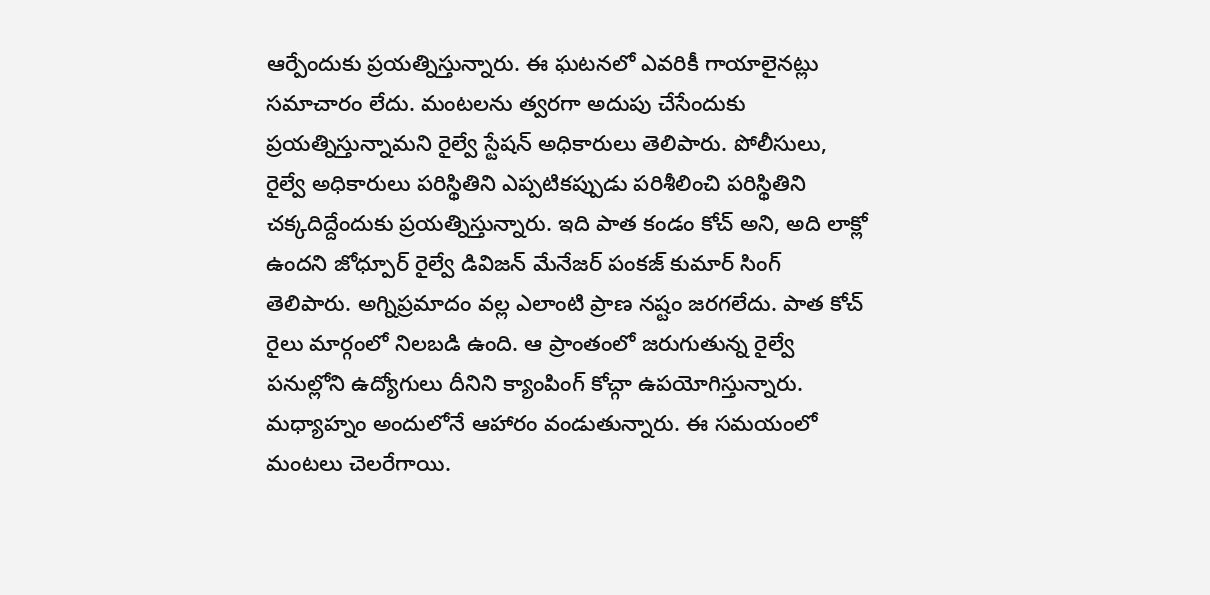ఆర్పేందుకు ప్రయత్నిస్తున్నారు. ఈ ఘటనలో ఎవరికీ గాయాలైనట్లు సమాచారం లేదు. మంటలను త్వరగా అదుపు చేసేందుకు ప్రయత్నిస్తున్నామని రైల్వే స్టేషన్ అధికారులు తెలిపారు. పోలీసులు, రైల్వే అధికారులు పరిస్థితిని ఎప్పటికప్పుడు పరిశీలించి పరిస్థితిని చక్కదిద్దేందుకు ప్రయత్నిస్తున్నారు. ఇది పాత కండం కోచ్ అని, అది లాక్లో ఉందని జోధ్పూర్ రైల్వే డివిజన్ మేనేజర్ పంకజ్ కుమార్ సింగ్ తెలిపారు. అగ్నిప్రమాదం వల్ల ఎలాంటి ప్రాణ నష్టం జరగలేదు. పాత కోచ్ రైలు మార్గంలో నిలబడి ఉంది. ఆ ప్రాంతంలో జరుగుతున్న రైల్వే పనుల్లోని ఉద్యోగులు దీనిని క్యాంపింగ్ కోచ్గా ఉపయోగిస్తున్నారు. మధ్యాహ్నం అందులోనే ఆహారం వండుతున్నారు. ఈ సమయంలో మంటలు చెలరేగాయి.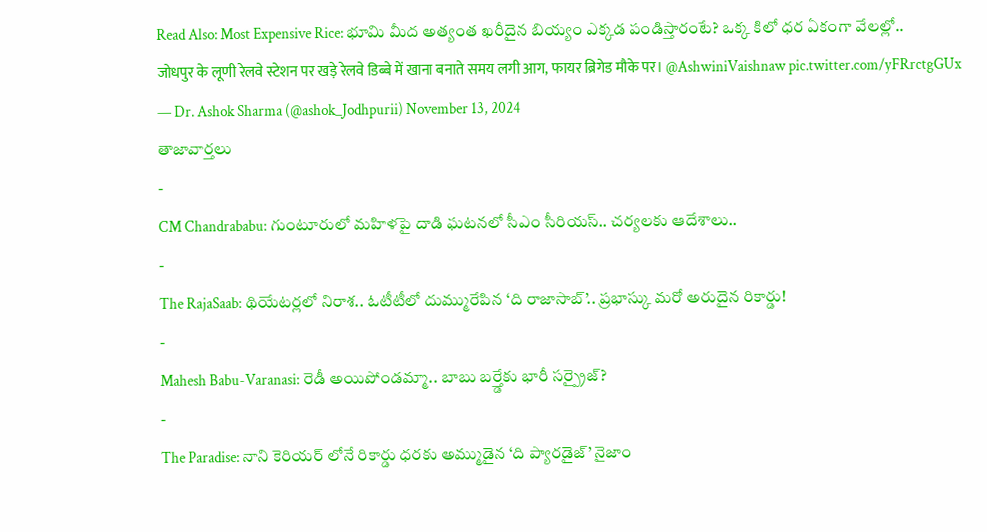Read Also: Most Expensive Rice: భూమి మీద అత్యంత ఖరీదైన బియ్యం ఎక్కడ పండిస్తారంటే? ఒక్క కిలో ధర ఏకంగా వేలల్లో..
जोधपुर के लूणी रेलवे स्टेशन पर खड़े रेलवे डिब्बे में खाना बनाते समय लगी आग, फायर ब्रिगेड मौके पर। @AshwiniVaishnaw pic.twitter.com/yFRrctgGUx
— Dr. Ashok Sharma (@ashok_Jodhpurii) November 13, 2024
తాజావార్తలు
-
CM Chandrababu: గుంటూరులో మహిళపై దాడి ఘటనలో సీఎం సీరియస్.. చర్యలకు ఆదేశాలు..
-
The RajaSaab: థియేటర్లలో నిరాశ.. ఓటీటీలో దుమ్మురేపిన ‘ది రాజాసాబ్’.. ప్రభాస్కు మరో అరుదైన రికార్డు!
-
Mahesh Babu-Varanasi: రెడీ అయిపోండమ్మా.. బాబు బర్త్డేకు భారీ సర్ప్రైజ్?
-
The Paradise: నాని కెరియర్ లోనే రికార్డు ధరకు అమ్ముడైన ‘ది ప్యారడైజ్’ నైజాం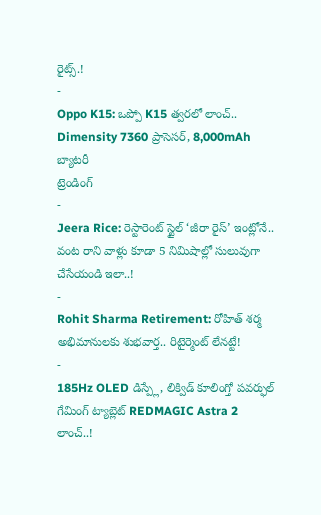రైట్స్.!
-
Oppo K15: ఒప్పో K15 త్వరలో లాంచ్.. Dimensity 7360 ప్రాసెసర్, 8,000mAh బ్యాటరీ
ట్రెండింగ్
-
Jeera Rice: రెస్టారెంట్ స్టైల్ ‘జీరా రైస్’ ఇంట్లోనే.. వంట రాని వాళ్లు కూడా 5 నిమిషాల్లో సులువుగా చేసేయండి ఇలా..!
-
Rohit Sharma Retirement: రోహిత్ శర్మ అభిమానులకు శుభవార్త.. రిటైర్మెంట్ లేనట్టే!
-
185Hz OLED డిస్ప్లే, లిక్విడ్ కూలింగ్తో పవర్ఫుల్ గేమింగ్ ట్యాబ్లెట్ REDMAGIC Astra 2 లాంచ్..!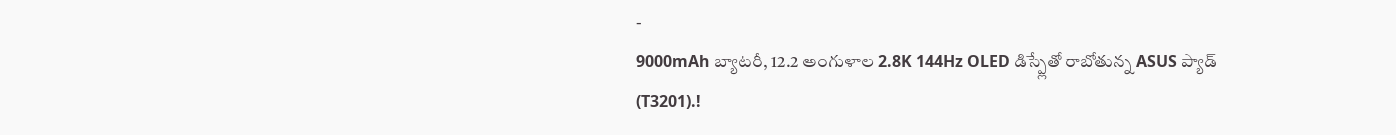-
9000mAh బ్యాటరీ, 12.2 అంగుళాల 2.8K 144Hz OLED డిస్ప్లేతో రాబోతున్న ASUS ప్యాడ్ (T3201).!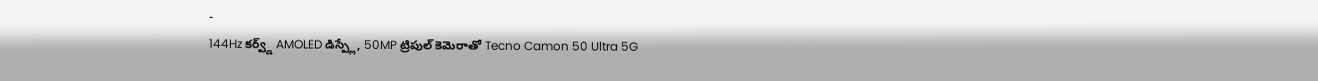-
144Hz కర్వ్డ్ AMOLED డిస్ప్లే, 50MP ట్రిపుల్ కెమెరాతో Tecno Camon 50 Ultra 5G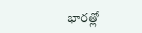భారత్లో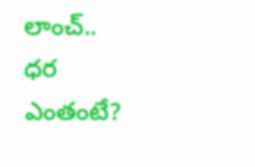లాంచ్.. ధర ఎంతంటే?